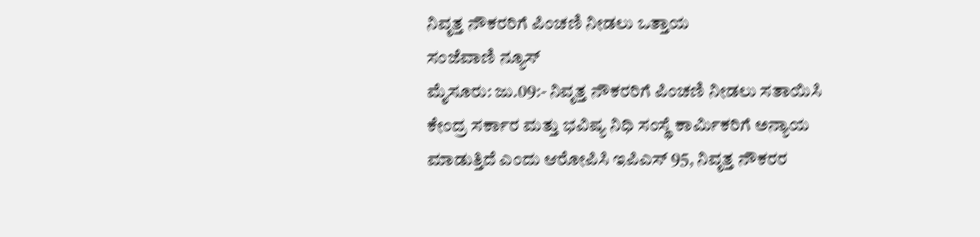ನಿವೃತ್ತ ನೌಕರರಿಗೆ ಪಿಂಚಣಿ ನೀಡಲು ಒತ್ತಾಯ
ಸಂಜೆವಾಣಿ ನ್ಯೂಸ್
ಮೈಸೂರು: ಜು.09:- ನಿವೃತ್ತ ನೌಕರರಿಗೆ ಪಿಂಚಣಿ ನೀಡಲು ಸತಾಯಿಸಿ ಕೇಂದ್ರ ಸರ್ಕಾರ ಮತ್ತು ಭವಿಷ್ಯ ನಿಧಿ ಸಂಸ್ಥೆ ಕಾರ್ಮಿಕರಿಗೆ ಅನ್ಯಾಯ ಮಾಡುತ್ತಿದೆ ಎಂದು ಆರೋಪಿಸಿ ಇಪಿಎಸ್ 95, ನಿವೃತ್ತ ನೌಕರರ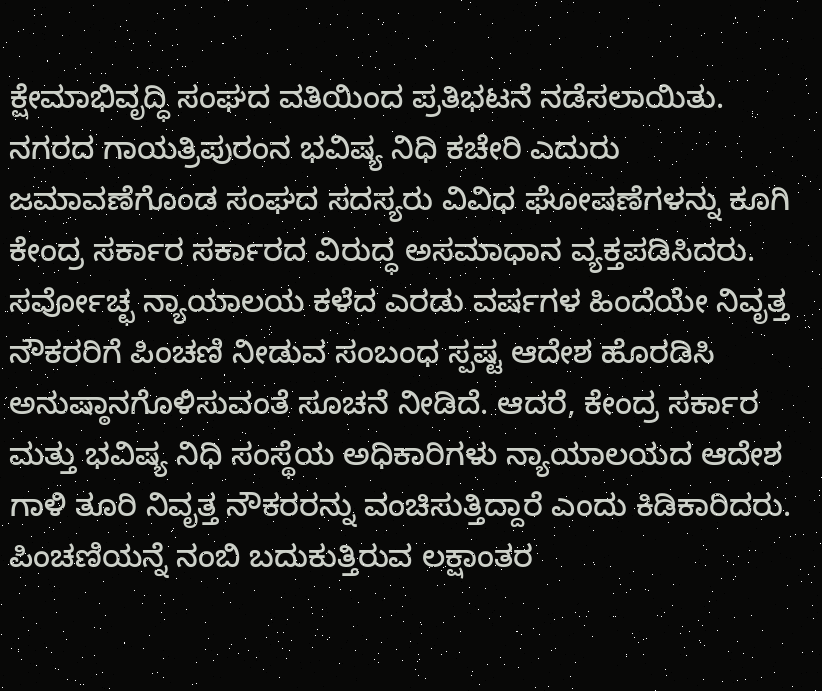ಕ್ಷೇಮಾಭಿವೃದ್ಧಿ ಸಂಘದ ವತಿಯಿಂದ ಪ್ರತಿಭಟನೆ ನಡೆಸಲಾಯಿತು.
ನಗರದ ಗಾಯತ್ರಿಪುರಂನ ಭವಿಷ್ಯ ನಿಧಿ ಕಚೇರಿ ಎದುರು ಜಮಾವಣೆಗೊಂಡ ಸಂಘದ ಸದಸ್ಯರು ವಿವಿಧ ಘೋಷಣೆಗಳನ್ನು ಕೂಗಿ ಕೇಂದ್ರ ಸರ್ಕಾರ ಸರ್ಕಾರದ ವಿರುದ್ಧ ಅಸಮಾಧಾನ ವ್ಯಕ್ತಪಡಿಸಿದರು. ಸರ್ವೋಚ್ಛ ನ್ಯಾಯಾಲಯ ಕಳೆದ ಎರಡು ವರ್ಷಗಳ ಹಿಂದೆಯೇ ನಿವೃತ್ತ ನೌಕರರಿಗೆ ಪಿಂಚಣಿ ನೀಡುವ ಸಂಬಂಧ ಸ್ಪಷ್ಟ ಆದೇಶ ಹೊರಡಿಸಿ ಅನುಷ್ಠಾನಗೊಳಿಸುವಂತೆ ಸೂಚನೆ ನೀಡಿದೆ. ಆದರೆ, ಕೇಂದ್ರ ಸರ್ಕಾರ ಮತ್ತು ಭವಿಷ್ಯ ನಿಧಿ ಸಂಸ್ಥೆಯ ಅಧಿಕಾರಿಗಳು ನ್ಯಾಯಾಲಯದ ಆದೇಶ ಗಾಳಿ ತೂರಿ ನಿವೃತ್ತ ನೌಕರರನ್ನು ವಂಚಿಸುತ್ತಿದ್ದಾರೆ ಎಂದು ಕಿಡಿಕಾರಿದರು.
ಪಿಂಚಣಿಯನ್ನೆ ನಂಬಿ ಬದುಕುತ್ತಿರುವ ಲಕ್ಷಾಂತರ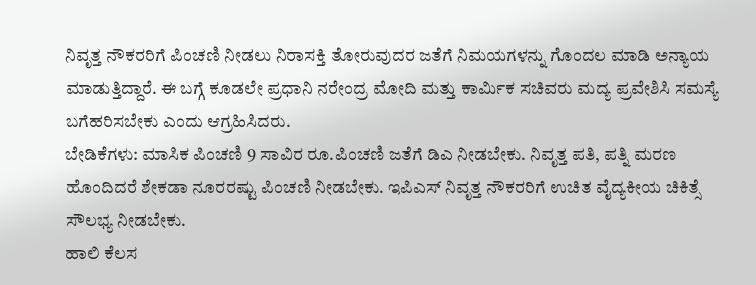ನಿವೃತ್ತ ನೌಕರರಿಗೆ ಪಿಂಚಣಿ ನೀಡಲು ನಿರಾಸಕ್ತಿ ತೋರುವುದರ ಜತೆಗೆ ನಿಮಯಗಳನ್ನು ಗೊಂದಲ ಮಾಡಿ ಅನ್ಯಾಯ ಮಾಡುತ್ತಿದ್ದಾರೆ. ಈ ಬಗ್ಗೆ ಕೂಡಲೇ ಪ್ರಧಾನಿ ನರೇಂದ್ರ ಮೋದಿ ಮತ್ತು ಕಾರ್ಮಿಕ ಸಚಿವರು ಮದ್ಯ ಪ್ರವೇಶಿಸಿ ಸಮಸ್ಯೆ ಬಗೆಹರಿಸಬೇಕು ಎಂದು ಆಗ್ರಹಿಸಿದರು.
ಬೇಡಿಕೆಗಳು: ಮಾಸಿಕ ಪಿಂಚಣಿ 9 ಸಾವಿರ ರೂ.ಪಿಂಚಣಿ ಜತೆಗೆ ಡಿಎ ನೀಡಬೇಕು. ನಿವೃತ್ತ ಪತಿ, ಪತ್ನಿ ಮರಣ ಹೊಂದಿದರೆ ಶೇಕಡಾ ನೂರರಷ್ಟು ಪಿಂಚಣಿ ನೀಡಬೇಕು. ಇಪಿಎಸ್ ನಿವೃತ್ತ ನೌಕರರಿಗೆ ಉಚಿತ ವೈದ್ಯಕೀಯ ಚಿಕಿತ್ಸೆ ಸೌಲಭ್ಯ ನೀಡಬೇಕು.
ಹಾಲಿ ಕೆಲಸ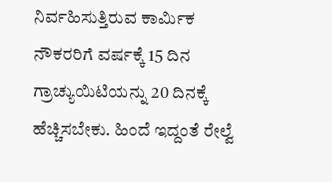ನಿರ್ವಹಿಸುತ್ತಿರುವ ಕಾರ್ಮಿಕ ನೌಕರರಿಗೆ ವರ್ಷಕ್ಕೆ 15 ದಿನ ಗ್ರಾಚ್ಯುಯಿಟಿಯನ್ನು 20 ದಿನಕ್ಕೆ ಹೆಚ್ಚಿಸಬೇಕು. ಹಿಂದೆ ಇದ್ದಂತೆ ರೇಲ್ವೆ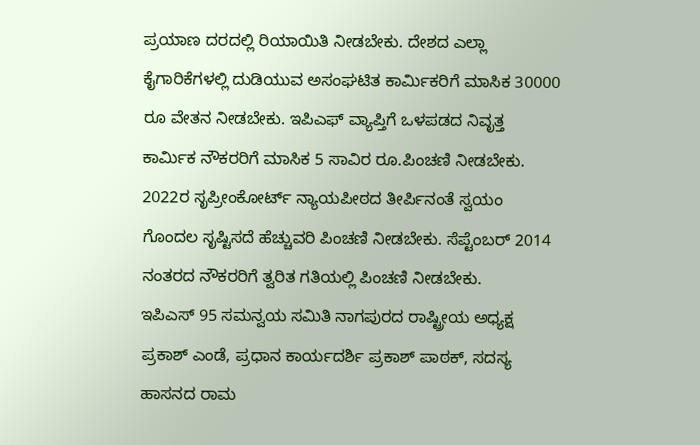ಪ್ರಯಾಣ ದರದಲ್ಲಿ ರಿಯಾಯಿತಿ ನೀಡಬೇಕು. ದೇಶದ ಎಲ್ಲಾ ಕೈಗಾರಿಕೆಗಳಲ್ಲಿ ದುಡಿಯುವ ಅಸಂಘಟಿತ ಕಾರ್ಮಿಕರಿಗೆ ಮಾಸಿಕ 30000 ರೂ ವೇತನ ನೀಡಬೇಕು. ಇಪಿಎಫ್ ವ್ಯಾಪ್ತಿಗೆ ಒಳಪಡದ ನಿವೃತ್ತ ಕಾರ್ಮಿಕ ನೌಕರರಿಗೆ ಮಾಸಿಕ 5 ಸಾವಿರ ರೂ.ಪಿಂಚಣಿ ನೀಡಬೇಕು. 2022ರ ಸೃಪ್ರೀಂಕೋರ್ಟ್ ನ್ಯಾಯಪೀಠದ ತೀರ್ಪಿನಂತೆ ಸ್ವಯಂ ಗೊಂದಲ ಸೃಷ್ಟಿಸದೆ ಹೆಚ್ಚುವರಿ ಪಿಂಚಣಿ ನೀಡಬೇಕು. ಸೆಪ್ಟೆಂಬರ್ 2014 ನಂತರದ ನೌಕರರಿಗೆ ತ್ವರಿತ ಗತಿಯಲ್ಲಿ ಪಿಂಚಣಿ ನೀಡಬೇಕು.
ಇಪಿಎಸ್ 95 ಸಮನ್ವಯ ಸಮಿತಿ ನಾಗಪುರದ ರಾಷ್ಟ್ರೀಯ ಅಧ್ಯಕ್ಷ ಪ್ರಕಾಶ್ ಎಂಡೆ, ಪ್ರಧಾನ ಕಾರ್ಯದರ್ಶಿ ಪ್ರಕಾಶ್ ಪಾಠಕ್, ಸದಸ್ಯ ಹಾಸನದ ರಾಮ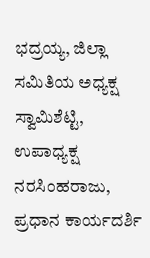ಭದ್ರಯ್ಯ, ಜಿಲ್ಲಾ ಸಮಿತಿಯ ಅಧ್ಯಕ್ಷ ಸ್ವಾಮಿಶೆಟ್ಟಿ, ಉಪಾಧ್ಯಕ್ಷ ನರಸಿಂಹರಾಜು, ಪ್ರಧಾನ ಕಾರ್ಯದರ್ಶಿ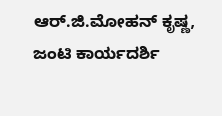ಆರ್.ಜಿ.ಮೋಹನ್ ಕೃಷ್ಣ, ಜಂಟಿ ಕಾರ್ಯದರ್ಶಿ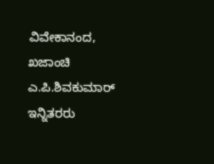ವಿವೇಕಾನಂದ, ಖಜಾಂಚಿ ಎ.ಪಿ.ಶಿವಕುಮಾರ್ ಇನ್ನಿತರರು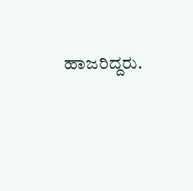ಹಾಜರಿದ್ದರು.